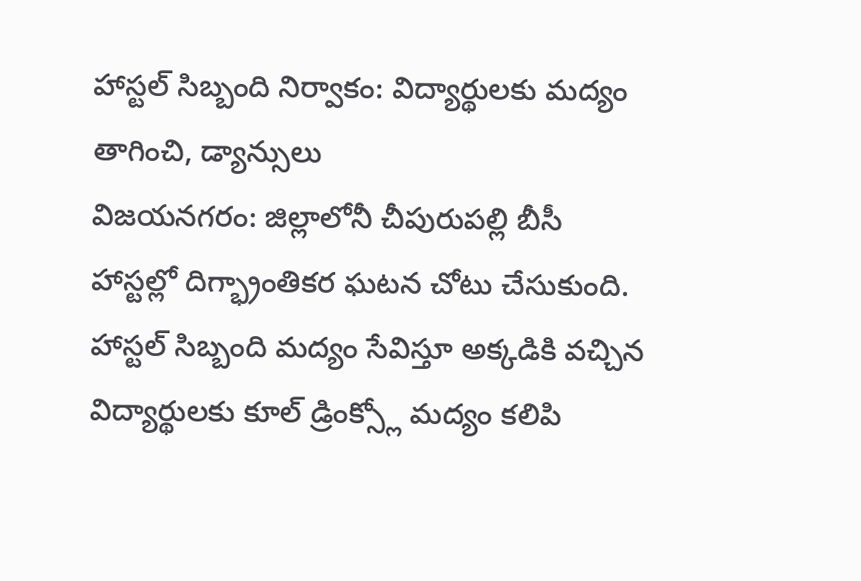హాస్టల్ సిబ్బంది నిర్వాకం: విద్యార్థులకు మద్యం తాగించి, డ్యాన్సులు
విజయనగరం: జిల్లాలోనీ చీపురుపల్లి బీసీ హాస్టల్లో దిగ్భ్రాంతికర ఘటన చోటు చేసుకుంది. హాస్టల్ సిబ్బంది మద్యం సేవిస్తూ అక్కడికి వచ్చిన విద్యార్థులకు కూల్ డ్రింక్స్లో మద్యం కలిపి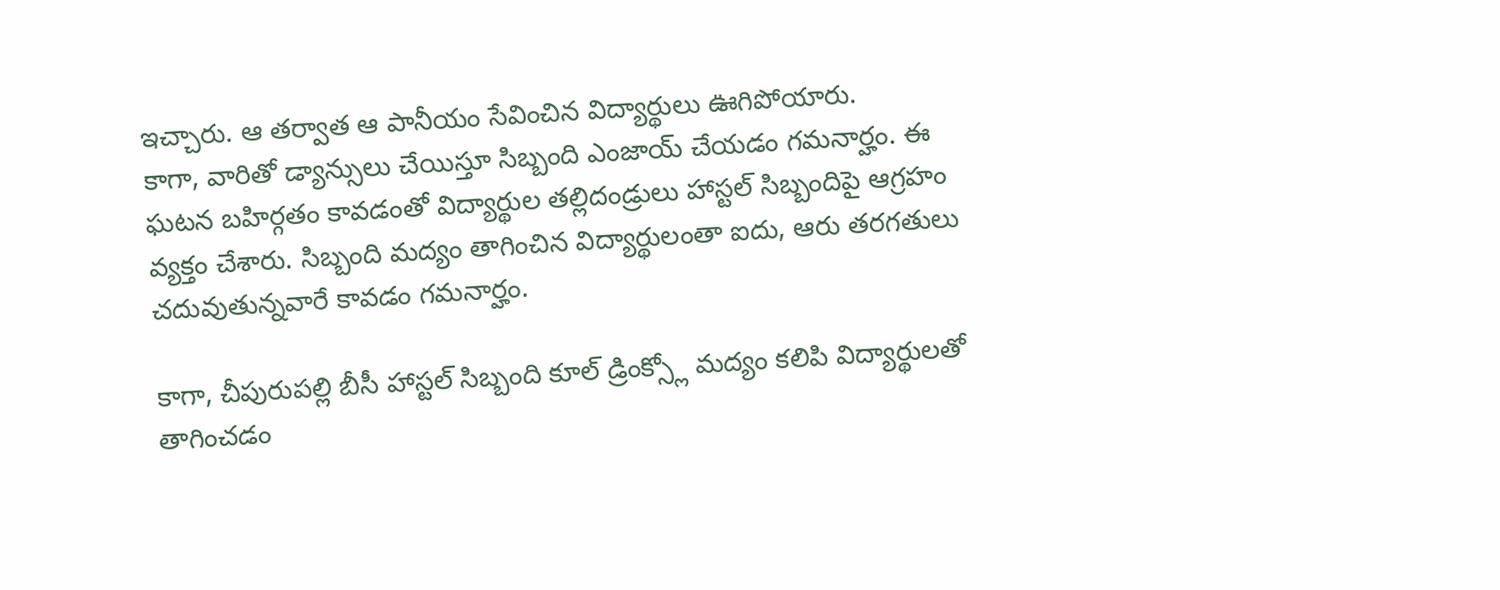ఇచ్చారు. ఆ తర్వాత ఆ పానీయం సేవించిన విద్యార్థులు ఊగిపోయారు.
కాగా, వారితో డ్యాన్సులు చేయిస్తూ సిబ్బంది ఎంజాయ్ చేయడం గమనార్హం. ఈ ఘటన బహిర్గతం కావడంతో విద్యార్థుల తల్లిదండ్రులు హాస్టల్ సిబ్బందిపై ఆగ్రహం వ్యక్తం చేశారు. సిబ్బంది మద్యం తాగించిన విద్యార్థులంతా ఐదు, ఆరు తరగతులు చదువుతున్నవారే కావడం గమనార్హం.

కాగా, చీపురుపల్లి బీసీ హాస్టల్ సిబ్బంది కూల్ డ్రింక్స్లో మద్యం కలిపి విద్యార్థులతో తాగించడం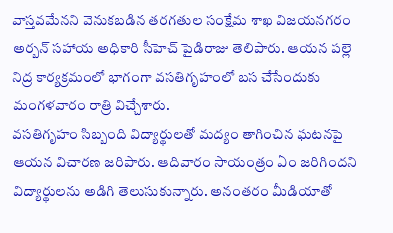వాస్తవమేనని వెనుకబడిన తరగతుల సంక్షేమ శాఖ విజయనగరం అర్బన్ సహాయ అధికారి సీహెచ్ పైడిరాజు తెలిపారు. ఆయన పల్లె నిద్ర కార్యక్రమంలో భాగంగా వసతిగృహంలో బస చేసేందుకు మంగళవారం రాత్రి విచ్చేశారు.
వసతిగృహం సిబ్బంది విద్యార్థులతో మద్యం తాగించిన ఘటనపై ఆయన విచారణ జరిపారు. ఆదివారం సాయంత్రం ఏం జరిగిందని విద్యార్థులను అడిగి తెలుసుకున్నారు. అనంతరం మీడియాతో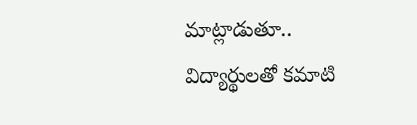మాట్లాడుతూ.. విద్యార్థులతో కమాటి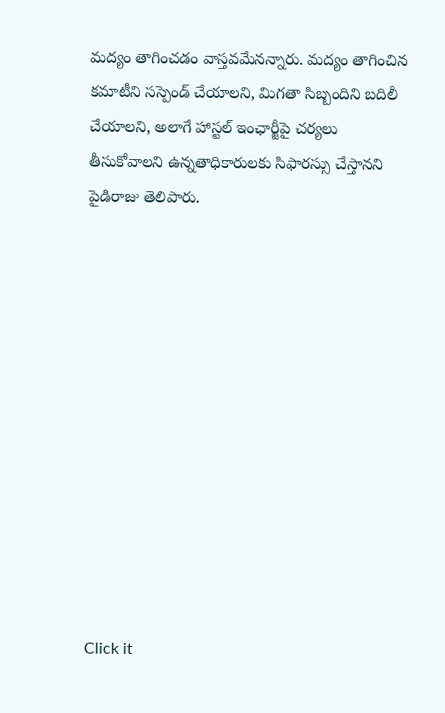మద్యం తాగించడం వాస్తవమేనన్నారు. మద్యం తాగించిన కమాటీని సస్పెండ్ చేయాలని, మిగతా సిబ్బందిని బదిలీ చేయాలని, అలాగే హాస్టల్ ఇంఛార్జీపై చర్యలు తీసుకోవాలని ఉన్నతాధికారులకు సిఫారస్సు చేస్తానని పైడిరాజు తెలిపారు.












Click it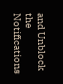and Unblock the Notifications